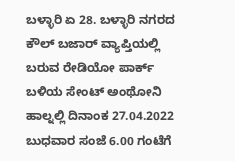ಬಳ್ಳಾರಿ ಏ 28. ಬಳ್ಳಾರಿ ನಗರದ ಕೌಲ್ ಬಜಾರ್ ವ್ಯಾಪ್ತಿಯಲ್ಲಿ ಬರುವ ರೇಡಿಯೋ ಪಾರ್ಕ್ ಬಳಿಯ ಸೇಂಟ್ ಅಂಥೋನಿ ಹಾಲ್ನಲ್ಲಿ ದಿನಾಂಕ 27.04.2022 ಬುಧವಾರ ಸಂಜೆ 6.00 ಗಂಟೆಗೆ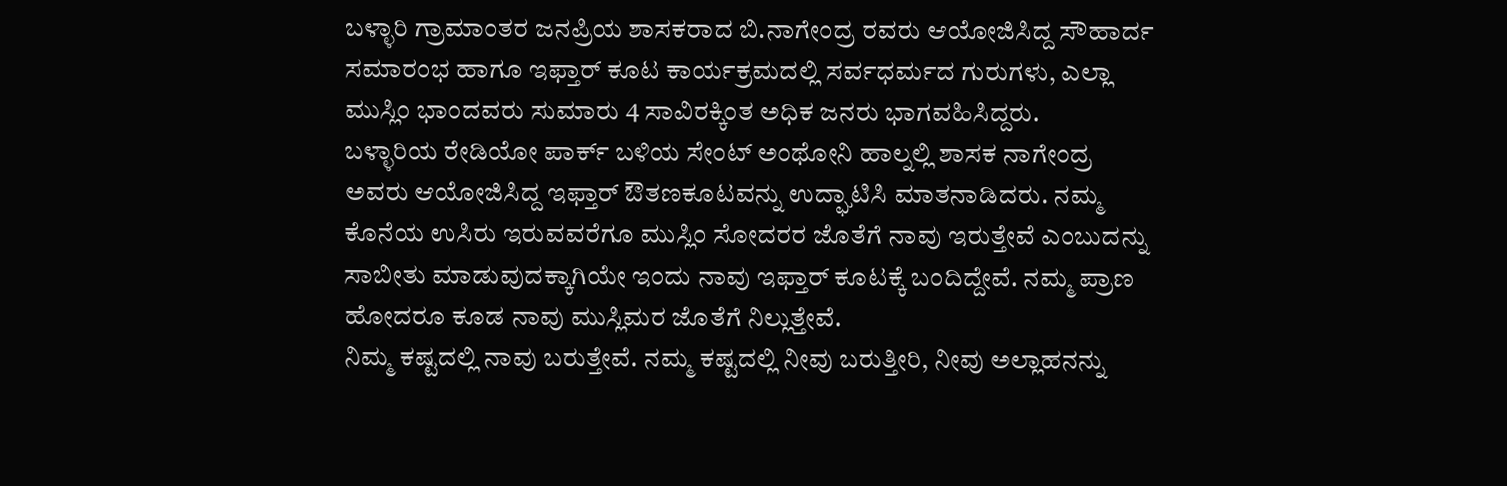ಬಳ್ಳಾರಿ ಗ್ರಾಮಾಂತರ ಜನಪ್ರಿಯ ಶಾಸಕರಾದ ಬಿ.ನಾಗೇಂದ್ರ ರವರು ಆಯೋಜಿಸಿದ್ದ ಸೌಹಾರ್ದ ಸಮಾರಂಭ ಹಾಗೂ ಇಫ್ತಾರ್ ಕೂಟ ಕಾರ್ಯಕ್ರಮದಲ್ಲಿ ಸರ್ವಧರ್ಮದ ಗುರುಗಳು, ಎಲ್ಲಾ ಮುಸ್ಲಿಂ ಭಾಂದವರು ಸುಮಾರು 4 ಸಾವಿರಕ್ಕಿಂತ ಅಧಿಕ ಜನರು ಭಾಗವಹಿಸಿದ್ದರು.
ಬಳ್ಳಾರಿಯ ರೇಡಿಯೋ ಪಾರ್ಕ್ ಬಳಿಯ ಸೇಂಟ್ ಅಂಥೋನಿ ಹಾಲ್ನಲ್ಲಿ ಶಾಸಕ ನಾಗೇಂದ್ರ ಅವರು ಆಯೋಜಿಸಿದ್ದ ಇಫ್ತಾರ್ ಔತಣಕೂಟವನ್ನು ಉದ್ಘಾಟಿಸಿ ಮಾತನಾಡಿದರು. ನಮ್ಮ ಕೊನೆಯ ಉಸಿರು ಇರುವವರೆಗೂ ಮುಸ್ಲಿಂ ಸೋದರರ ಜೊತೆಗೆ ನಾವು ಇರುತ್ತೇವೆ ಎಂಬುದನ್ನು ಸಾಬೀತು ಮಾಡುವುದಕ್ಕಾಗಿಯೇ ಇಂದು ನಾವು ಇಫ್ತಾರ್ ಕೂಟಕ್ಕೆ ಬಂದಿದ್ದೇವೆ. ನಮ್ಮ ಪ್ರಾಣ ಹೋದರೂ ಕೂಡ ನಾವು ಮುಸ್ಲಿಮರ ಜೊತೆಗೆ ನಿಲ್ಲುತ್ತೇವೆ.
ನಿಮ್ಮ ಕಷ್ಟದಲ್ಲಿ ನಾವು ಬರುತ್ತೇವೆ. ನಮ್ಮ ಕಷ್ಟದಲ್ಲಿ ನೀವು ಬರುತ್ತೀರಿ, ನೀವು ಅಲ್ಲಾಹನನ್ನು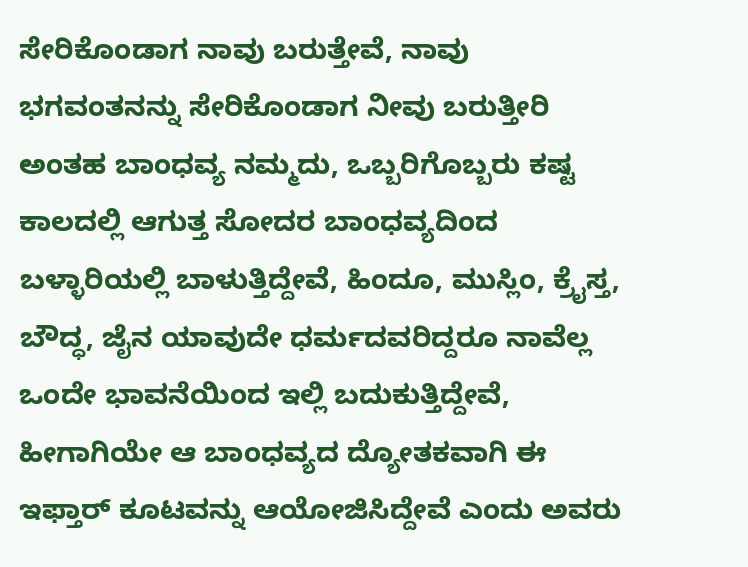ಸೇರಿಕೊಂಡಾಗ ನಾವು ಬರುತ್ತೇವೆ, ನಾವು ಭಗವಂತನನ್ನು ಸೇರಿಕೊಂಡಾಗ ನೀವು ಬರುತ್ತೀರಿ ಅಂತಹ ಬಾಂಧವ್ಯ ನಮ್ಮದು, ಒಬ್ಬರಿಗೊಬ್ಬರು ಕಷ್ಟ ಕಾಲದಲ್ಲಿ ಆಗುತ್ತ ಸೋದರ ಬಾಂಧವ್ಯದಿಂದ ಬಳ್ಳಾರಿಯಲ್ಲಿ ಬಾಳುತ್ತಿದ್ದೇವೆ, ಹಿಂದೂ, ಮುಸ್ಲಿಂ, ಕ್ರೈಸ್ತ, ಬೌದ್ಧ, ಜೈನ ಯಾವುದೇ ಧರ್ಮದವರಿದ್ದರೂ ನಾವೆಲ್ಲ ಒಂದೇ ಭಾವನೆಯಿಂದ ಇಲ್ಲಿ ಬದುಕುತ್ತಿದ್ದೇವೆ, ಹೀಗಾಗಿಯೇ ಆ ಬಾಂಧವ್ಯದ ದ್ಯೋತಕವಾಗಿ ಈ ಇಫ್ತಾರ್ ಕೂಟವನ್ನು ಆಯೋಜಿಸಿದ್ದೇವೆ ಎಂದು ಅವರು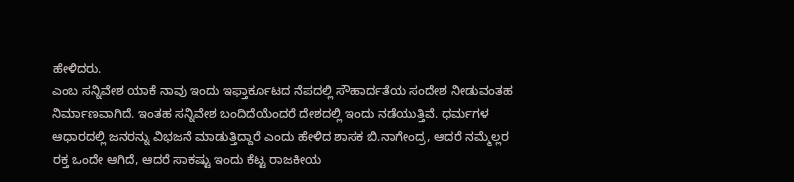ಹೇಳಿದರು.
ಎಂಬ ಸನ್ನಿವೇಶ ಯಾಕೆ ನಾವು ಇಂದು ಇಫ್ತಾರ್ಕೂಟದ ನೆಪದಲ್ಲಿ ಸೌಹಾರ್ದತೆಯ ಸಂದೇಶ ನೀಡುವಂತಹ ನಿರ್ಮಾಣವಾಗಿದೆ. ಇಂತಹ ಸನ್ನಿವೇಶ ಬಂದಿದೆಯೆಂದರೆ ದೇಶದಲ್ಲಿ ಇಂದು ನಡೆಯುತ್ತಿವೆ. ಧರ್ಮಗಳ ಆಧಾರದಲ್ಲಿ ಜನರನ್ನು ವಿಭಜನೆ ಮಾಡುತ್ತಿದ್ದಾರೆ ಎಂದು ಹೇಳಿದ ಶಾಸಕ ಬಿ.ನಾಗೇಂದ್ರ, ಆದರೆ ನಮ್ಮೆಲ್ಲರ ರಕ್ತ ಒಂದೇ ಆಗಿದೆ, ಆದರೆ ಸಾಕಷ್ಟು ಇಂದು ಕೆಟ್ಟ ರಾಜಕೀಯ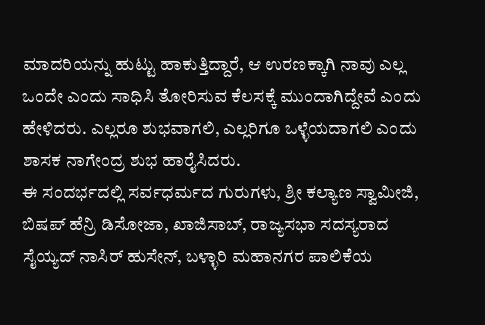ಮಾದರಿಯನ್ನು ಹುಟ್ಟು ಹಾಕುತ್ತಿದ್ದಾರೆ, ಆ ಉರಣಕ್ಕಾಗಿ ನಾವು ಎಲ್ಲ ಒಂದೇ ಎಂದು ಸಾಧಿಸಿ ತೋರಿಸುವ ಕೆಲಸಕ್ಕೆ ಮುಂದಾಗಿದ್ದೇವೆ ಎಂದು ಹೇಳಿದರು. ಎಲ್ಲರೂ ಶುಭವಾಗಲಿ, ಎಲ್ಲರಿಗೂ ಒಳ್ಳೆಯದಾಗಲಿ ಎಂದು ಶಾಸಕ ನಾಗೇಂದ್ರ ಶುಭ ಹಾರೈಸಿದರು.
ಈ ಸಂದರ್ಭದಲ್ಲಿ ಸರ್ವಧರ್ಮದ ಗುರುಗಳು, ಶ್ರೀ ಕಲ್ಯಾಣ ಸ್ವಾಮೀಜಿ, ಬಿಷಪ್ ಹೆನ್ರಿ ಡಿಸೋಜಾ, ಖಾಜಿಸಾಬ್, ರಾಜ್ಯಸಭಾ ಸದಸ್ಯರಾದ ಸೈಯ್ಯದ್ ನಾಸಿರ್ ಹುಸೇನ್, ಬಳ್ಳಾರಿ ಮಹಾನಗರ ಪಾಲಿಕೆಯ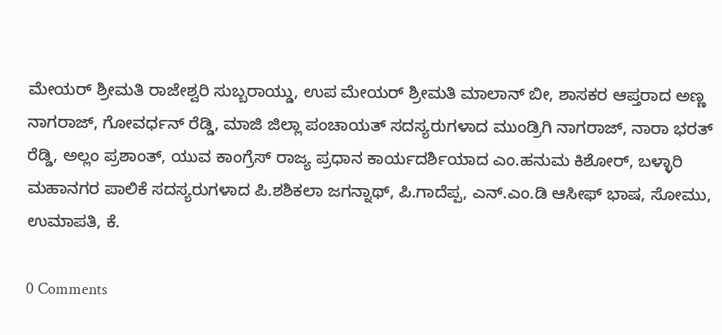ಮೇಯರ್ ಶ್ರೀಮತಿ ರಾಜೇಶ್ವರಿ ಸುಬ್ಬರಾಯ್ಡು, ಉಪ ಮೇಯರ್ ಶ್ರೀಮತಿ ಮಾಲಾನ್ ಬೀ, ಶಾಸಕರ ಆಪ್ತರಾದ ಅಣ್ಣ ನಾಗರಾಜ್, ಗೋವರ್ಧನ್ ರೆಡ್ಡಿ, ಮಾಜಿ ಜಿಲ್ಲಾ ಪಂಚಾಯತ್ ಸದಸ್ಯರುಗಳಾದ ಮುಂಡ್ರಿಗಿ ನಾಗರಾಜ್, ನಾರಾ ಭರತ್ ರೆಡ್ಡಿ, ಅಲ್ಲಂ ಪ್ರಶಾಂತ್, ಯುವ ಕಾಂಗ್ರೆಸ್ ರಾಜ್ಯ ಪ್ರಧಾನ ಕಾರ್ಯದರ್ಶಿಯಾದ ಎಂ.ಹನುಮ ಕಿಶೋರ್, ಬಳ್ಳಾರಿ ಮಹಾನಗರ ಪಾಲಿಕೆ ಸದಸ್ಯರುಗಳಾದ ಪಿ.ಶಶಿಕಲಾ ಜಗನ್ನಾಥ್, ಪಿ.ಗಾದೆಪ್ಪ, ಎನ್.ಎಂ.ಡಿ ಆಸೀಫ್ ಭಾಷ, ಸೋಮು, ಉಮಾಪತಿ, ಕೆ.

0 Comments